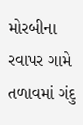મોરબીના રવાપર ગામે તળાવમાં ગંદુ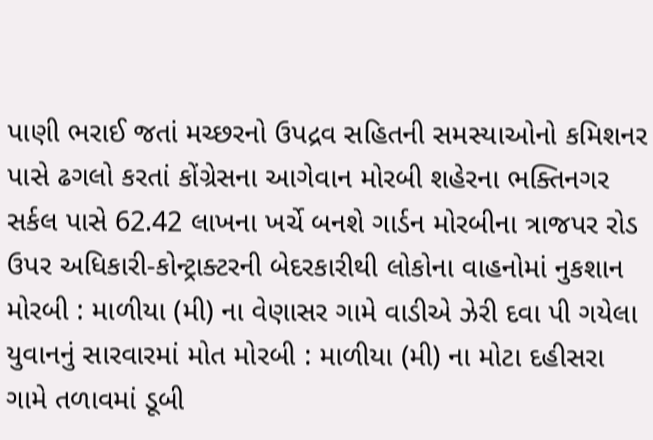પાણી ભરાઈ જતાં મચ્છરનો ઉપદ્રવ સહિતની સમસ્યાઓનો કમિશનર પાસે ઢગલો કરતાં કોંગ્રેસના આગેવાન મોરબી શહેરના ભક્તિનગર સર્કલ પાસે 62.42 લાખના ખર્ચે બનશે ગાર્ડન મોરબીના ત્રાજપર રોડ ઉપર અધિકારી-કોન્ટ્રાક્ટરની બેદરકારીથી લોકોના વાહનોમાં નુકશાન મોરબી : માળીયા (મી) ના વેણાસર ગામે વાડીએ ઝેરી દવા પી ગયેલા યુવાનનું સારવારમાં મોત મોરબી : માળીયા (મી) ના મોટા દહીસરા ગામે તળાવમાં ડૂબી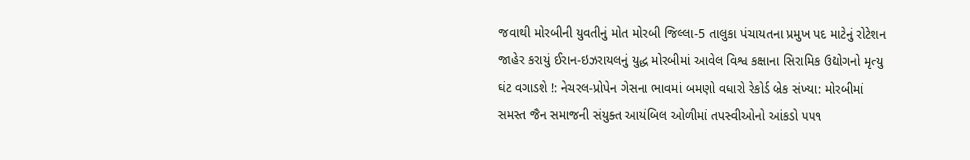જવાથી મોરબીની યુવતીનું મોત મોરબી જિલ્લા-5 તાલુકા પંચાયતના પ્રમુખ પદ માટેનું રોટેશન જાહેર કરાયું ઈરાન-ઇઝરાયલનું યુદ્ધ મોરબીમાં આવેલ વિશ્વ કક્ષાના સિરામિક ઉદ્યોગનો મૃત્યુ ઘંટ વગાડશે !: નેચરલ-પ્રોપેન ગેસના ભાવમાં બમણો વધારો રેકોર્ડ બ્રેક સંખ્યા: મોરબીમાં સમસ્ત જૈન સમાજની સંયુક્ત આયંબિલ ઓળીમાં તપસ્વીઓનો આંકડો ૫૫૧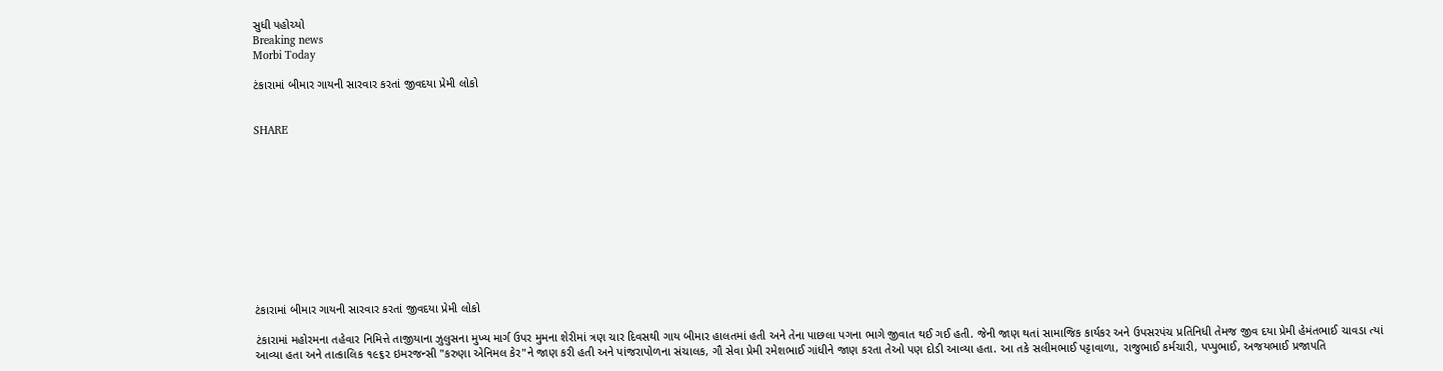સુધી પહોચ્યો
Breaking news
Morbi Today

ટંકારામાં બીમાર ગાયની સારવાર કરતાં જીવદયા પ્રેમી લોકો


SHARE











ટંકારામાં બીમાર ગાયની સારવાર કરતાં જીવદયા પ્રેમી લોકો

ટંકારામાં મહોરમના તહેવાર નિમિત્તે તાજીયાના ઝુલુસના મુખ્ય માર્ગ ઉપર મુમના શેરીમાં ત્રણ ચાર દિવસથી ગાય બીમાર હાલતમાં હતી અને તેના પાછલા પગના ભાગે જીવાત થઈ ગઈ હતી. જેની જાણ થતાં સામાજિક કાર્યકર અને ઉપસરપંચ પ્રતિનિધી તેમજ જીવ દયા પ્રેમી હેમંતભાઈ ચાવડા ત્યાં આવ્યા હતા અને તાત્કાલિક ૧૯૬૨ ઇમરજન્સી "કરુણા એનિમલ કેર"ને જાણ કરી હતી અને પાંજરાપોળના સંચાલક, ગૌ સેવા પ્રેમી રમેશભાઈ ગાંધીને જાણ કરતા તેઓ પણ દોડી આવ્યા હતા. આ તકે સલીમભાઈ પટ્ટાવાળા, રાજુભાઈ કર્મચારી, પપ્પુભાઈ, અજયભાઈ પ્રજાપતિ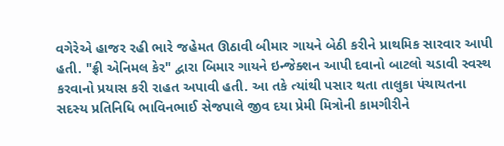વગેરેએ હાજર રહી ભારે જહેમત ઊઠાવી બીમાર ગાયને બેઠી કરીને પ્રાથમિક સારવાર આપી હતી. "ફ્રી એનિમલ કેર" દ્વારા બિમાર ગાયને ઇન્જેક્શન આપી દવાનો બાટલો ચડાવી સ્વસ્થ કરવાનો પ્રયાસ કરી રાહત અપાવી હતી. આ તકે ત્યાંથી પસાર થતા તાલુકા પંચાયતના સદસ્ય પ્રતિનિધિ ભાવિનભાઈ સેજપાલે જીવ દયા પ્રેમી મિત્રોની કામગીરીને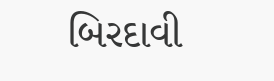બિરદાવી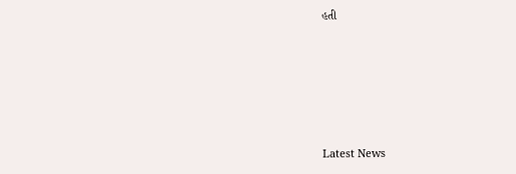હતી






Latest News